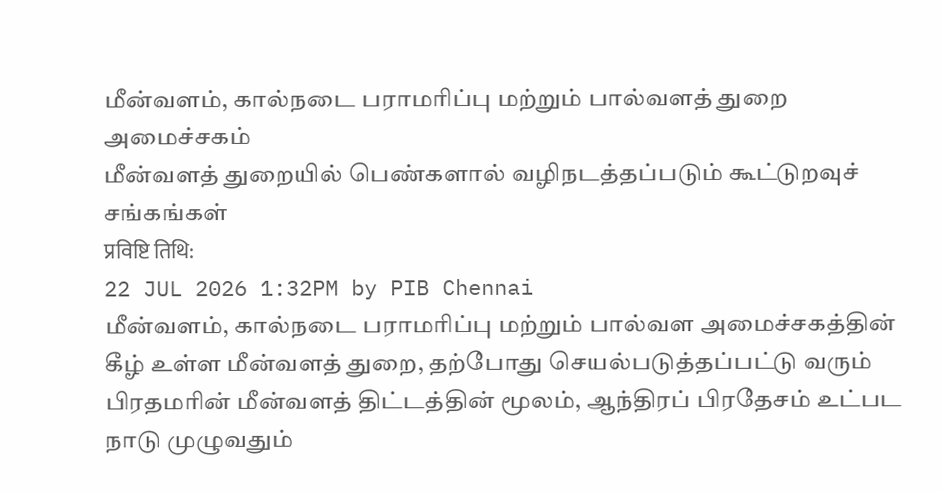மீன்வளம், கால்நடை பராமரிப்பு மற்றும் பால்வளத் துறை அமைச்சகம்
மீன்வளத் துறையில் பெண்களால் வழிநடத்தப்படும் கூட்டுறவுச் சங்கங்கள்
प्रविष्टि तिथि:
22 JUL 2026 1:32PM by PIB Chennai
மீன்வளம், கால்நடை பராமரிப்பு மற்றும் பால்வள அமைச்சகத்தின் கீழ் உள்ள மீன்வளத் துறை, தற்போது செயல்படுத்தப்பட்டு வரும் பிரதமரின் மீன்வளத் திட்டத்தின் மூலம், ஆந்திரப் பிரதேசம் உட்பட நாடு முழுவதும்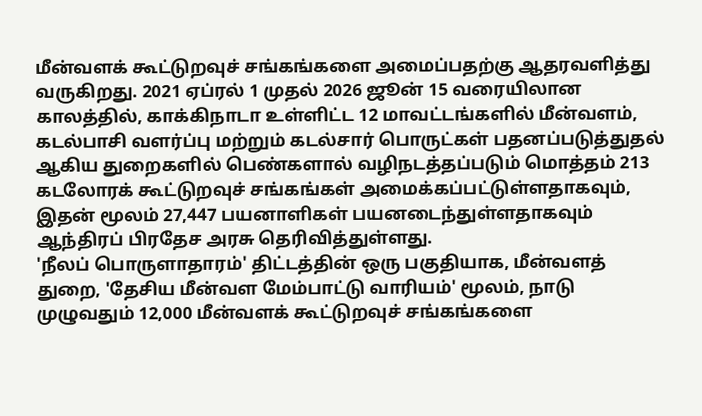மீன்வளக் கூட்டுறவுச் சங்கங்களை அமைப்பதற்கு ஆதரவளித்து வருகிறது. 2021 ஏப்ரல் 1 முதல் 2026 ஜூன் 15 வரையிலான காலத்தில், காக்கிநாடா உள்ளிட்ட 12 மாவட்டங்களில் மீன்வளம், கடல்பாசி வளர்ப்பு மற்றும் கடல்சார் பொருட்கள் பதனப்படுத்துதல் ஆகிய துறைகளில் பெண்களால் வழிநடத்தப்படும் மொத்தம் 213 கடலோரக் கூட்டுறவுச் சங்கங்கள் அமைக்கப்பட்டுள்ளதாகவும், இதன் மூலம் 27,447 பயனாளிகள் பயனடைந்துள்ளதாகவும் ஆந்திரப் பிரதேச அரசு தெரிவித்துள்ளது.
'நீலப் பொருளாதாரம்' திட்டத்தின் ஒரு பகுதியாக, மீன்வளத் துறை, 'தேசிய மீன்வள மேம்பாட்டு வாரியம்' மூலம், நாடு முழுவதும் 12,000 மீன்வளக் கூட்டுறவுச் சங்கங்களை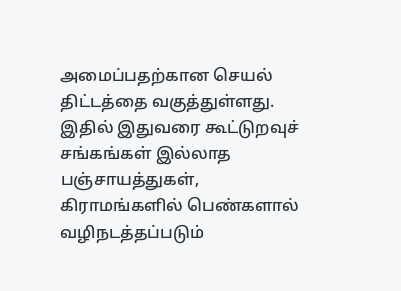அமைப்பதற்கான செயல் திட்டத்தை வகுத்துள்ளது. இதில் இதுவரை கூட்டுறவுச் சங்கங்கள் இல்லாத பஞ்சாயத்துகள், கிராமங்களில் பெண்களால் வழிநடத்தப்படும்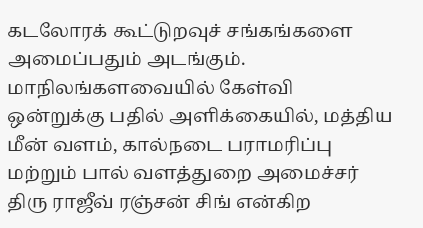கடலோரக் கூட்டுறவுச் சங்கங்களை அமைப்பதும் அடங்கும்.
மாநிலங்களவையில் கேள்வி ஒன்றுக்கு பதில் அளிக்கையில், மத்திய மீன் வளம், கால்நடை பராமரிப்பு மற்றும் பால் வளத்துறை அமைச்சர் திரு ராஜீவ் ரஞ்சன் சிங் என்கிற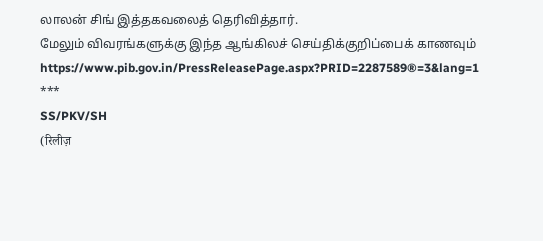லாலன் சிங் இத்தகவலைத் தெரிவித்தார்.
மேலும் விவரங்களுக்கு இந்த ஆங்கிலச் செய்திக்குறிப்பைக் காணவும் https://www.pib.gov.in/PressReleasePage.aspx?PRID=2287589®=3&lang=1
***
SS/PKV/SH
(रिलीज़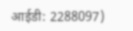आईडी: 2288097)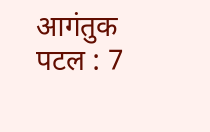आगंतुक पटल : 7